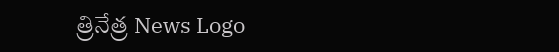త్రినేత్ర News Logo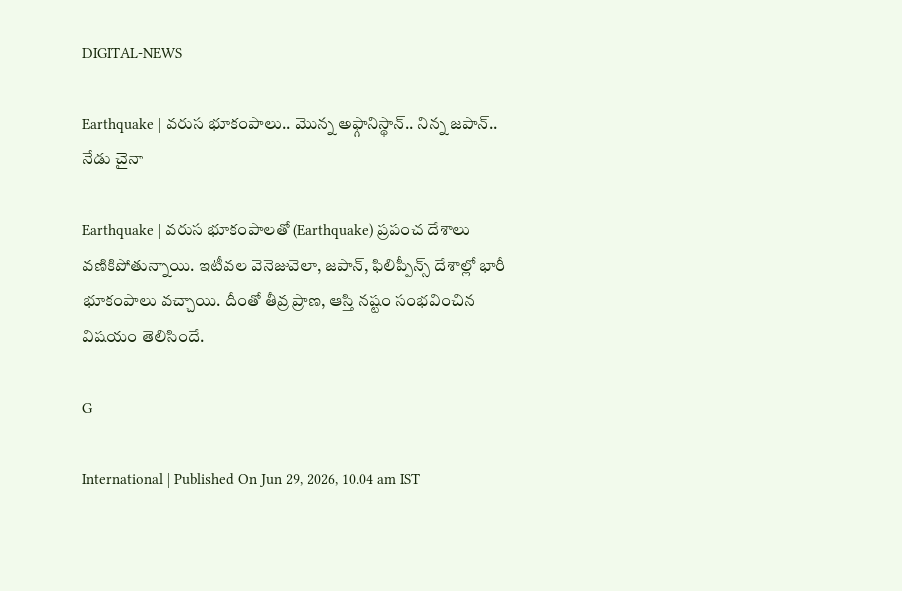DIGITAL-NEWS

Earthquake | వ‌రుస‌ భూకంపాలు.. మొన్న అఫ్గానిస్థాన్‌.. నిన్న జ‌పాన్‌.. నేడు చైనా

Earthquake | వరుస భూకంపాలతో (Earthquake) ప్ర‌పంచ దేశాలు వ‌ణికిపోతున్నాయి. ఇటీవల వెనెజువెలా, జపాన్, ఫిలిప్పీన్స్ దేశాల్లో భారీ భూకంపాలు వ‌చ్చాయి. దీంతో తీవ్ర ప్రాణ, ఆస్తి నష్టం సంభ‌వించిన విష‌యం తెలిసిందే.

G

International | Published On Jun 29, 2026, 10.04 am IST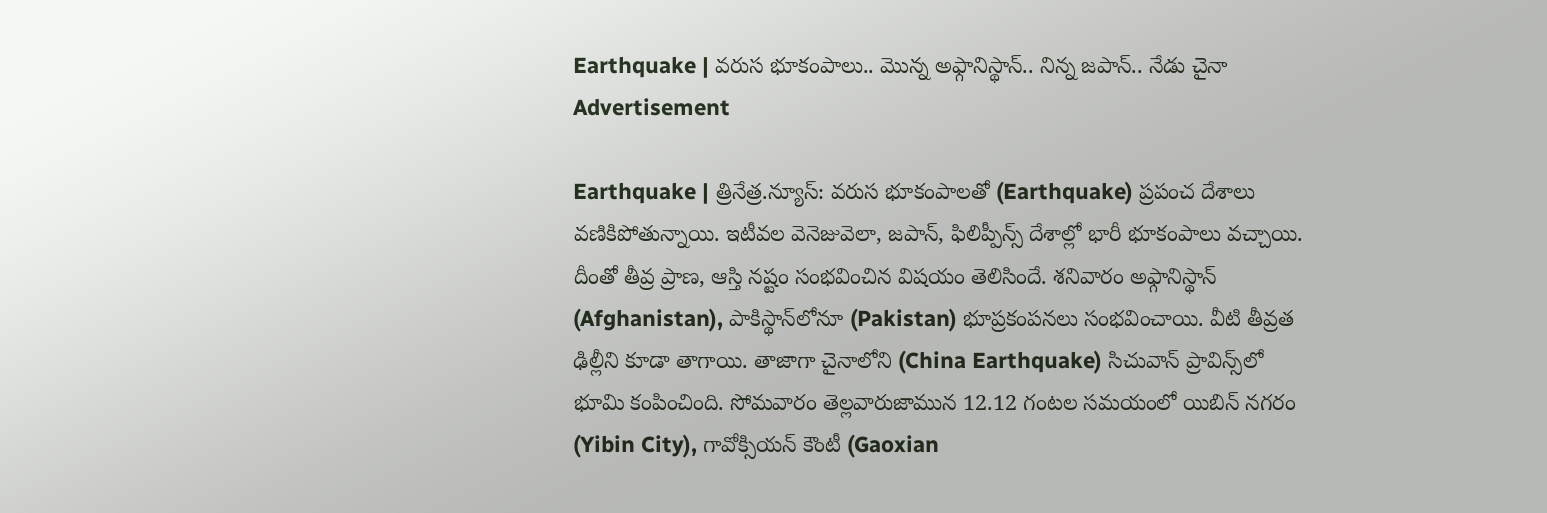Earthquake | వ‌రుస‌ భూకంపాలు.. మొన్న అఫ్గానిస్థాన్‌.. నిన్న జ‌పాన్‌.. నేడు చైనా
Advertisement

Earthquake | త్రినేత్ర‌.న్యూస్‌: వరుస భూకంపాలతో (Earthquake) ప్ర‌పంచ దేశాలు వ‌ణికిపోతున్నాయి. ఇటీవల వెనెజువెలా, జపాన్, ఫిలిప్పీన్స్ దేశాల్లో భారీ భూకంపాలు వ‌చ్చాయి. దీంతో తీవ్ర ప్రాణ, ఆస్తి నష్టం సంభ‌వించిన విష‌యం తెలిసిందే. శనివారం అఫ్గానిస్థాన్‌ (Afghanistan), పాకిస్థాన్‌లోనూ (Pakistan) భూప్రకంపనలు సంభవించాయి. వీటి తీవ్రత ఢిల్లీని కూడా తాగాయి. తాజాగా చైనాలోని (China Earthquake) సిచువాన్ ప్రావిన్స్‌లో భూమి కంపించింది. సోమవారం తెల్ల‌వారుజామున 12.12 గంట‌ల స‌మ‌యంలో యిబిన్ నగరం (Yibin City), గావోక్సియన్ కౌంటీ (Gaoxian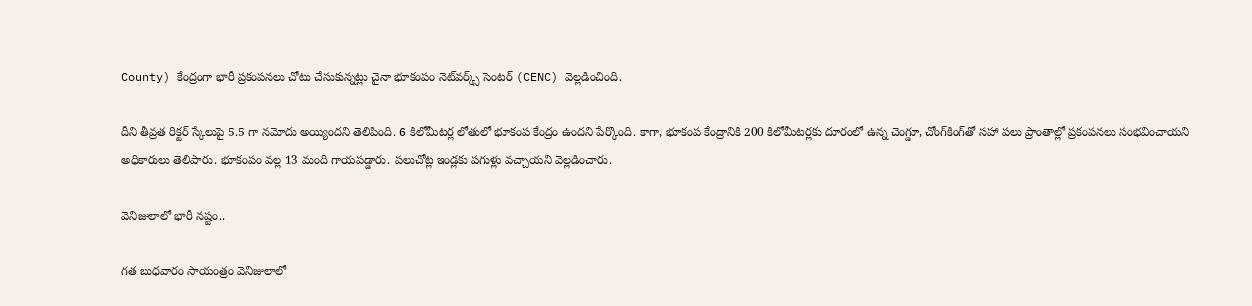County) కేంద్రంగా భారీ ప్రకంపనలు చోటు చేసుకున్నట్లు చైనా భూకంపం నెట్‌వర్క్స్ సెంటర్ (CENC) వెల్ల‌డించింది.

దీని తీవ్ర‌త రిక్టర్ స్కేలుపై 5.5 గా నమోదు అయ్యిందని తెలిపింది. 6 కిలోమీట‌ర్ల లోతులో భూకంప కేంద్రం ఉంద‌ని పేర్కొంది. కాగా, భూకంప కేంద్రానికి 200 కిలోమీటర్లకు దూరంలో ఉన్న చెంగ్డూ, చోంగ్‌కింగ్‌తో సహా పలు ప్రాంతాల్లో ప్రకంపనలు సంభవించాయని అధికారులు తెలిపారు. భూకంపం వ‌ల్ల 13 మంది గాయ‌ప‌డ్డారు. ప‌లుచోట్ల ఇండ్ల‌కు ప‌గుళ్లు వ‌చ్చాయ‌ని వెల్ల‌డించారు.

వెనిజులాలో భారీ న‌ష్టం..

గత బుధ‌వారం సాయంత్రం వెనిజులాలో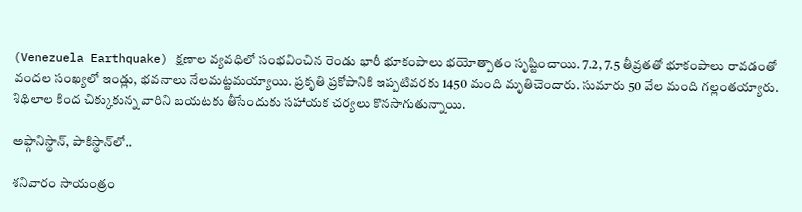(Venezuela Earthquake) క్ష‌ణాల వ్య‌వ‌ధిలో సంభ‌వించిన రెండు భారీ భూకంపాలు భ‌యోత్పాతం సృష్టించాయి. 7.2, 7.5 తీవ్ర‌త‌తో భూకంపాలు రావ‌డంతో వంద‌ల సంఖ్య‌లో ఇండ్లు, భ‌వ‌నాలు నేల‌మ‌ట్ట‌మ‌య్యాయి. ప్ర‌కృతి ప్ర‌కోపానికి ఇప్ప‌టివ‌ర‌కు 1450 మంది మృతిచెందారు. సుమారు 50 వేల మంది గ‌ల్లంత‌య్యారు. శిథిలాల కింద చిక్కుకున్న వారిని బ‌య‌ట‌కు తీసేందుకు స‌హాయ‌క చ‌ర్య‌లు కొన‌సాగుతున్నాయి.

అఫ్గానిస్థాన్‌, పాకిస్థాన్‌లో..

శనివారం సాయంత్రం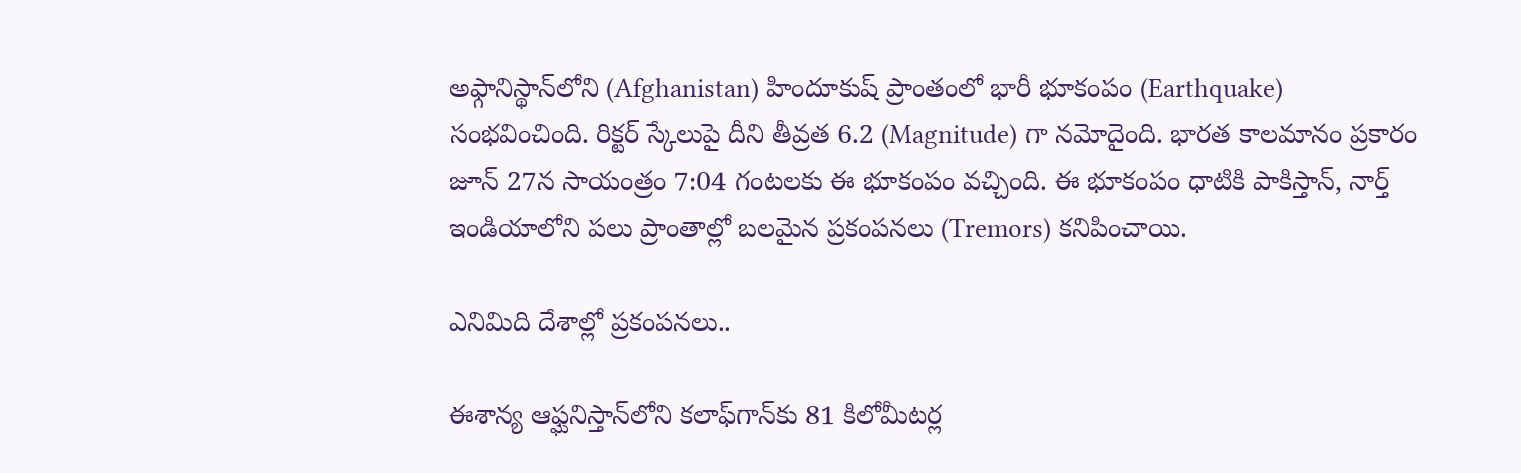అఫ్గానిస్థాన్‌లోని (Afghanistan) హిందూకుష్ ప్రాంతంలో భారీ భూకంపం (Earthquake) సంభవించింది. రిక్టర్ స్కేలుపై దీని తీవ్రత 6.2 (Magnitude) గా నమోదైంది. భారత కాలమానం ప్రకారం జూన్ 27న‌ సాయంత్రం 7:04 గంటలకు ఈ భూకంపం వచ్చింది. ఈ భూకంపం ధాటికి పాకిస్తాన్, నార్త్ ఇండియాలోని పలు ప్రాంతాల్లో బలమైన ప్రకంపనలు (Tremors) కనిపించాయి.

ఎనిమిది దేశాల్లో ప్రకంపనలు..

ఈశాన్య ఆఫ్ఘనిస్తాన్‌లోని కలాఫ్‌గాన్‌కు 81 కిలోమీటర్ల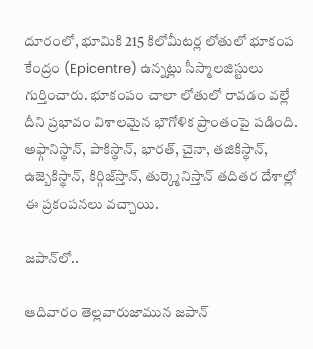దూరంలో, భూమికి 215 కిలోమీటర్ల లోతులో భూకంప కేంద్రం (Epicentre) ఉన్నట్లు సీస్మాలజిస్టులు గుర్తించారు. భూకంపం చాలా లోతులో రావడం వల్లే దీని ప్రభావం విశాలమైన భౌగోళిక ప్రాంతంపై పడింది. అఫ్గానిస్థాన్‌, పాకిస్థాన్‌, భార‌త్‌, చైనా, తజికిస్థాన్‌, ఉజ్బెకిస్థాన్‌, కిర్గిజ్‌స్తాన్‌, తుర్క్మెనిస్తాన్ తదితర దేశాల్లో ఈ ప్రకంపనలు వచ్చాయి.

జ‌పాన్‌లో..

ఆదివారం తెల్లవారుజామున జపాన్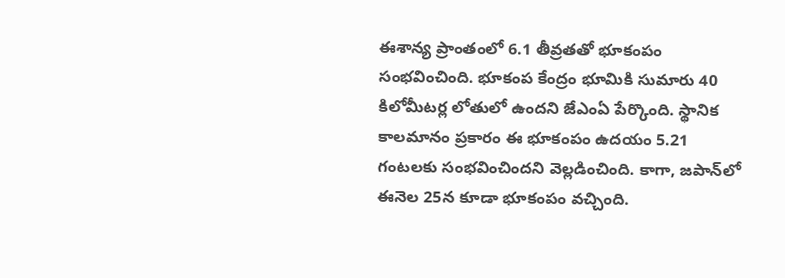ఈశాన్య ప్రాంతంలో 6.1 తీవ్రతతో భూకంపం సంభవించింది. భూకంప కేంద్రం భూమికి సుమారు 40 కిలోమీటర్ల లోతులో ఉందని జేఎంఏ పేర్కొంది. స్థానిక కాలమానం ప్రకారం ఈ భూకంపం ఉదయం 5.21 గంటలకు సంభవించిందని వెల్లడించింది. కాగా, జపాన్‌లో ఈనెల 25న కూడా భూకంపం వ‌చ్చింది.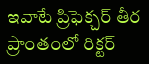ఇవాటే ప్రిఫెక్చర్ తీర ప్రాంతంలో రిక్టర్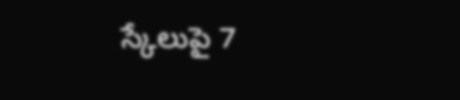స్కేలుపై 7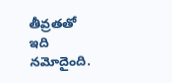తీవ్రతతో ఇది నమోదైంది.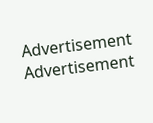Advertisement
Advertisement